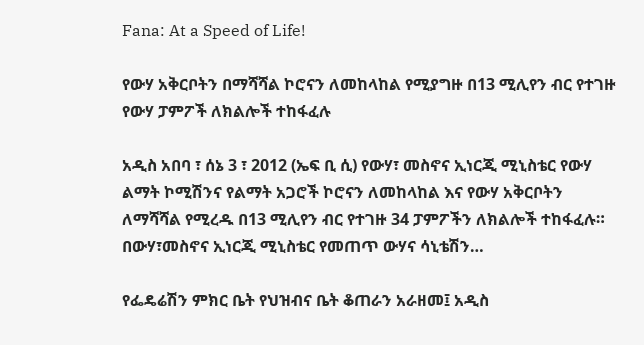Fana: At a Speed of Life!

የውሃ አቅርቦትን በማሻሻል ኮሮናን ለመከላከል የሚያግዙ በ13 ሚሊየን ብር የተገዙ የውሃ ፓምፖች ለክልሎች ተከፋፈሉ

አዲስ አበባ ፣ ሰኔ 3 ፣ 2012 (ኤፍ ቢ ሲ) የውሃ፣ መስኖና ኢነርጂ ሚኒስቴር የውሃ ልማት ኮሚሽንና የልማት አጋሮች ኮሮናን ለመከላከል እና የውሃ አቅርቦትን ለማሻሻል የሚረዱ በ13 ሚሊየን ብር የተገዙ 34 ፓምፖችን ለክልሎች ተከፋፈሉ። በውሃ፣መስኖና ኢነርጂ ሚኒስቴር የመጠጥ ውሃና ሳኒቴሽን…

የፌዴሬሽን ምክር ቤት የህዝብና ቤት ቆጠራን አራዘመ፤ አዲስ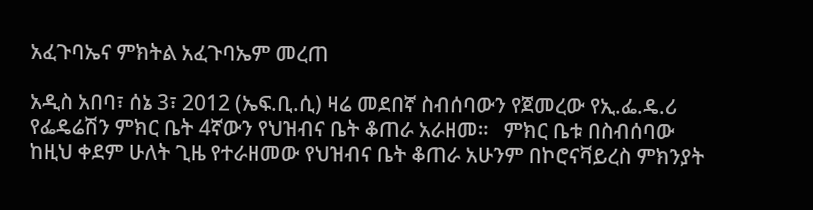አፈጉባኤና ምክትል አፈጉባኤም መረጠ

አዲስ አበባ፣ ሰኔ 3፣ 2012 (ኤፍ.ቢ.ሲ) ዛሬ መደበኛ ስብሰባውን የጀመረው የኢ.ፌ.ዴ.ሪ የፌዴሬሽን ምክር ቤት 4ኛውን የህዝብና ቤት ቆጠራ አራዘመ።   ምክር ቤቱ በስብሰባው ከዚህ ቀደም ሁለት ጊዜ የተራዘመው የህዝብና ቤት ቆጠራ አሁንም በኮሮናቫይረስ ምክንያት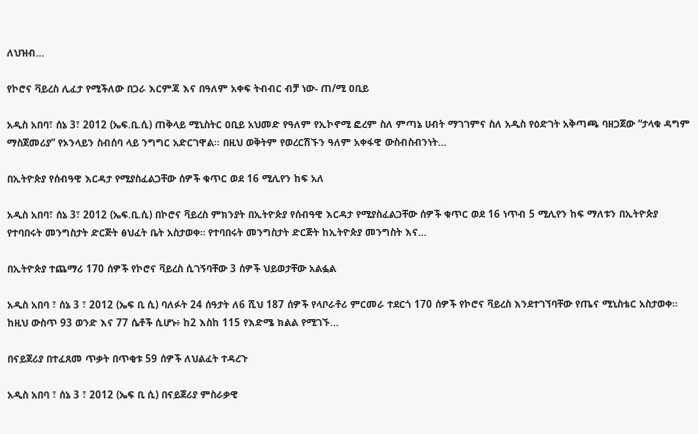ለህዝብ…

የኮሮና ቫይረስ ሊፈታ የሚችለው በጋራ እርምጃ እና በዓለም አቀፍ ትብብር ብቻ ነው- ጠ/ሚ ዐቢይ

አዲስ አበባ፣ ሰኔ 3፣ 2012 (ኤፍ.ቢ.ሲ) ጠቅላይ ሚኒስትር ዐቢይ አህመድ የዓለም የኢኮኖሚ ፎረም ስለ ምጣኔ ሀብት ማገገምና ስለ አዲስ የዕድገት አቅጣጫ ባዘጋጀው “ታላቁ ዳግም ማስጀመሪያ” የኦንላይን ስብሰባ ላይ ንግግር አድርገዋል፡፡ በዚህ ወቅትም የወረርሽኙን ዓለም አቀፋዊ ውስብስብንነት…

በኢትዮጵያ የሰብዓዊ እርዳታ የሚያስፈልጋቸው ሰዎች ቁጥር ወደ 16 ሚሊየን ከፍ አለ

አዲስ አበባ፣ ሰኔ 3፣ 2012 (ኤፍ.ቢ.ሲ) በኮሮና ቫይረስ ምክንያት በኢትዮጵያ የሰብዓዊ እርዳታ የሚያስፈልጋቸው ሰዎች ቁጥር ወደ 16 ነጥብ 5 ሚሊየን ከፍ ማለቱን በኢትዮጵያ የተባበሩት መንግስታት ድርጅት ፅህፈት ቤት አስታወቀ። የተባበሩት መንግስታት ድርጅት ከኢትዮጵያ መንግስት እና…

በኢትዮጵያ ተጨማሪ 170 ሰዎች የኮሮና ቫይረስ ሲገኝባቸው 3 ሰዎች ህይወታቸው አልፏል

አዲስ አበባ ፣ ሰኔ 3 ፣ 2012 (ኤፍ ቢ ሲ) ባለፉት 24 ሰዓታት ለ6 ሺህ 187 ሰዎች የላቦራቶሪ ምርመራ ተደርጎ 170 ሰዎች የኮሮና ቫይረስ እንደተገኘባቸው የጤና ሚኒስቴር አስታወቀ።   ከዚህ ውስጥ 93 ወንድ እና 77 ሴቶች ሲሆኑ፥ ከ2 እስከ 115 የእድሜ ክልል የሚገኙ…

በናይጀሪያ በተፈጸመ ጥቃት በጥቂቱ 59 ሰዎች ለህልፈት ተዳረጉ

አዲስ አበባ ፣ ሰኔ 3 ፣ 2012 (ኤፍ ቢ ሲ) በናይጀሪያ ምስራቃዊ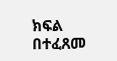ክፍል በተፈጸመ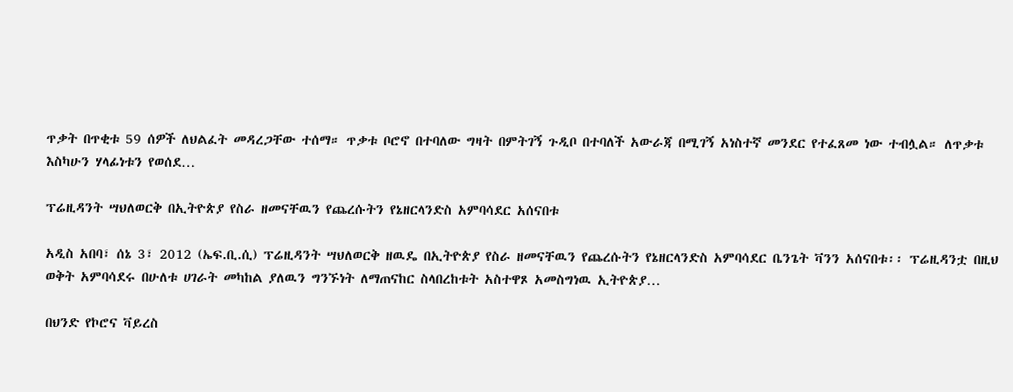ጥቃት በጥቂቱ 59 ሰዎች ለህልፈት መዳረጋቸው ተሰማ። ጥቃቱ ቦሮኖ በተባለው ግዛት በምትገኝ ጉዲቦ በተባለች አውራጃ በሚገኝ አነስተኛ መንደር የተፈጸመ ነው ተብሏል። ለጥቃቱ እስካሁን ሃላፊነቱን የወሰደ…

ፕሬዚዳንት ሣህለወርቅ በኢትዮጵያ የስራ ዘመናቸዉን የጨረሱትን የኔዘርላንድስ አምባሳደር አሰናበቱ

አዲስ አበባ፣ ሰኔ 3፣ 2012 (ኤፍ.ቢ.ሲ) ፕሬዚዳንት ሣህለወርቅ ዘዉዴ በኢትዮጵያ የስራ ዘመናቸዉን የጨረሱትን የኔዘርላንድስ አምባሳደር ቤንጌት ቫንን አሰናበቱ፡፡ ፕሬዚዳንቷ በዚህ ወቅት አምባሳደሩ በሁለቱ ሀገራት መካከል ያለዉን ግንኙነት ለማጠናከር ስላበረከቱት አስተዋጾ አመስግነዉ ኢትዮጵያ…

በህንድ የኮሮና ቫይረስ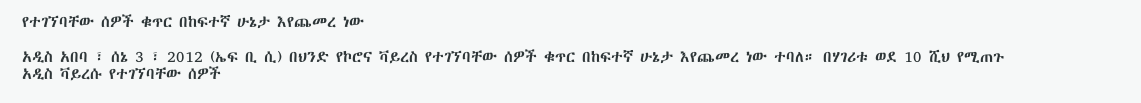የተገኘባቸው ሰዎች ቁጥር በከፍተኛ ሁኔታ እየጨመረ ነው

አዲስ አበባ ፣ ሰኔ 3 ፣ 2012 (ኤፍ ቢ ሲ) በህንድ የኮሮና ቫይረስ የተገኘባቸው ሰዎች ቁጥር በከፍተኛ ሁኔታ እየጨመረ ነው ተባለ። በሃገሪቱ ወደ 10 ሺህ የሚጠጉ አዲስ ቫይረሱ የተገኘባቸው ሰዎች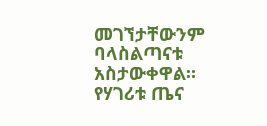መገኘታቸውንም ባላስልጣናቱ አስታውቀዋል። የሃገሪቱ ጤና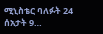ሚኒስቴር ባለፉት 24 ሰአታት 9…